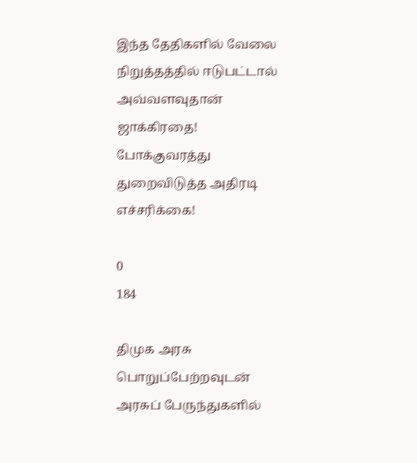இந்த தேதிகளில் வேலை நிறுத்தத்தில் ஈடுபட்டால் அவ்வளவுதான் ஜாக்கிரதை! போக்குவரத்து துறைவிடுத்த அதிரடி எச்சரிக்கை!

0
184

திமுக அரசு பொறுப்பேற்றவுடன் அரசுப் பேருந்துகளில்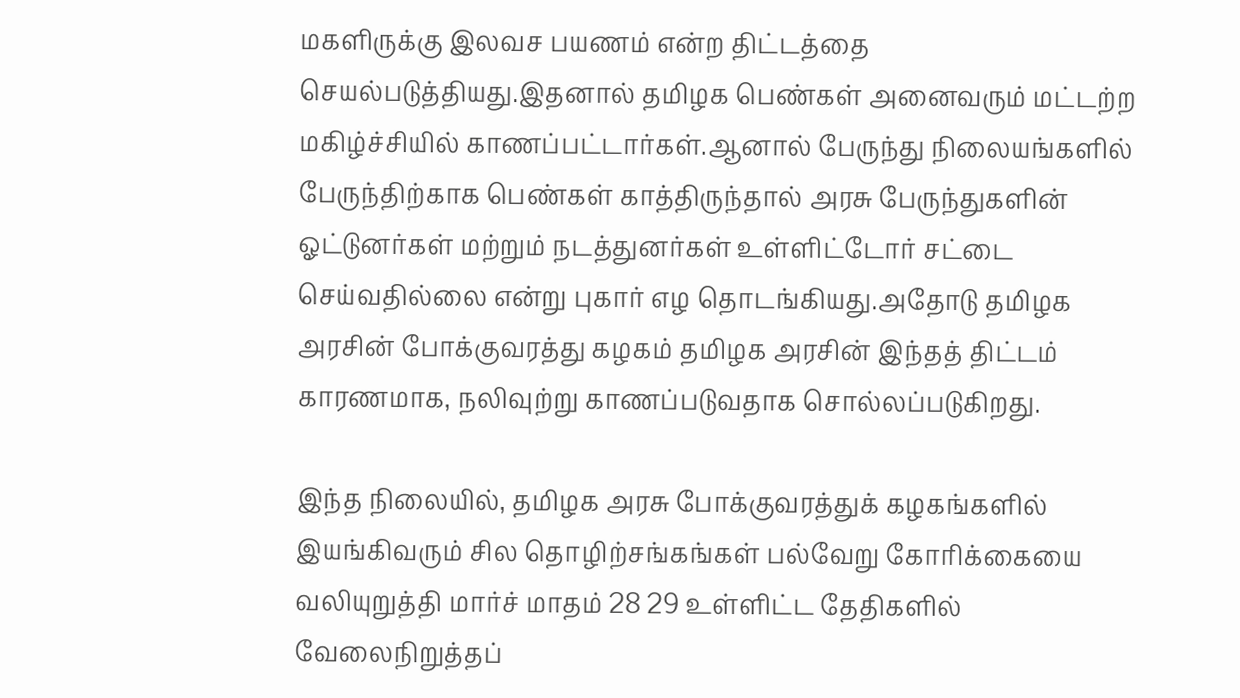மகளிருக்கு இலவச பயணம் என்ற திட்டத்தை செயல்படுத்தியது.இதனால் தமிழக பெண்கள் அனைவரும் மட்டற்ற மகிழ்ச்சியில் காணப்பட்டார்கள்.ஆனால் பேருந்து நிலையங்களில் பேருந்திற்காக பெண்கள் காத்திருந்தால் அரசு பேருந்துகளின் ஓட்டுனர்கள் மற்றும் நடத்துனர்கள் உள்ளிட்டோர் சட்டை செய்வதில்லை என்று புகார் எழ தொடங்கியது.அதோடு தமிழக அரசின் போக்குவரத்து கழகம் தமிழக அரசின் இந்தத் திட்டம் காரணமாக, நலிவுற்று காணப்படுவதாக சொல்லப்படுகிறது.

இந்த நிலையில், தமிழக அரசு போக்குவரத்துக் கழகங்களில் இயங்கிவரும் சில தொழிற்சங்கங்கள் பல்வேறு கோரிக்கையை வலியுறுத்தி மார்ச் மாதம் 28 29 உள்ளிட்ட தேதிகளில் வேலைநிறுத்தப்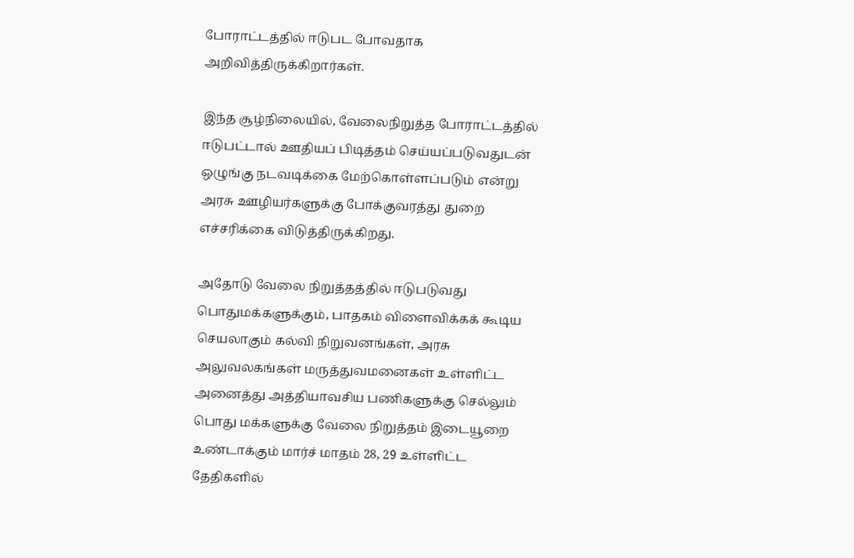போராட்டத்தில் ஈடுபட போவதாக அறிவித்திருக்கிறார்கள்.

இந்த சூழ்நிலையில், வேலைநிறுத்த போராட்டத்தில் ஈடுபட்டால் ஊதியப் பிடித்தம் செய்யப்படுவதுடன் ஒழுங்கு நடவடிக்கை மேற்கொள்ளப்படும் என்று அரசு ஊழியர்களுக்கு போக்குவரத்து துறை எச்சரிக்கை விடுத்திருக்கிறது.

அதோடு வேலை நிறுத்தத்தில் ஈடுபடுவது பொதுமக்களுக்கும், பாதகம் விளைவிக்கக் கூடிய செயலாகும் கல்வி நிறுவனங்கள், அரசு அலுவலகங்கள் மருத்துவமனைகள் உள்ளிட்ட அனைத்து அத்தியாவசிய பணிகளுக்கு செல்லும் பொது மக்களுக்கு வேலை நிறுத்தம் இடையூறை உண்டாக்கும் மார்ச் மாதம் 28, 29 உள்ளிட்ட தேதிகளில்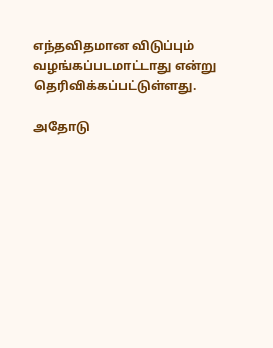எந்தவிதமான விடுப்பும் வழங்கப்படமாட்டாது என்று தெரிவிக்கப்பட்டுள்ளது.

அதோடு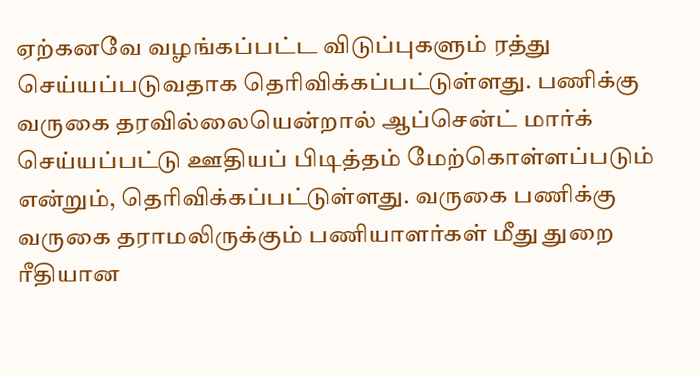ஏற்கனவே வழங்கப்பட்ட விடுப்புகளும் ரத்து செய்யப்படுவதாக தெரிவிக்கப்பட்டுள்ளது. பணிக்கு வருகை தரவில்லையென்றால் ஆப்சென்ட் மார்க் செய்யப்பட்டு ஊதியப் பிடித்தம் மேற்கொள்ளப்படும் என்றும், தெரிவிக்கப்பட்டுள்ளது. வருகை பணிக்கு வருகை தராமலிருக்கும் பணியாளர்கள் மீது துறை ரீதியான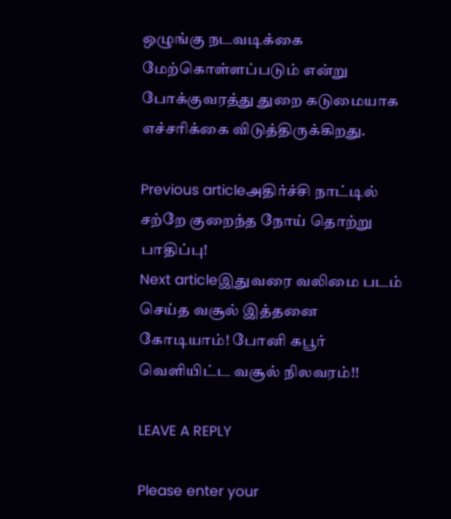ஒழுங்கு நடவடிக்கை மேற்கொள்ளப்படும் என்று போக்குவரத்து துறை கடுமையாக எச்சரிக்கை விடுத்திருக்கிறது.

Previous articleஅதிர்ச்சி நாட்டில் சற்றே குறைந்த நோய் தொற்று பாதிப்பு!
Next articleஇதுவரை வலிமை படம் செய்த வசூல் இத்தனை கோடியாம்! போனி கபூர் வெளியிட்ட வசூல் நிலவரம்!!

LEAVE A REPLY

Please enter your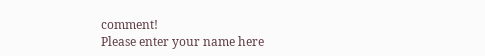comment!
Please enter your name here